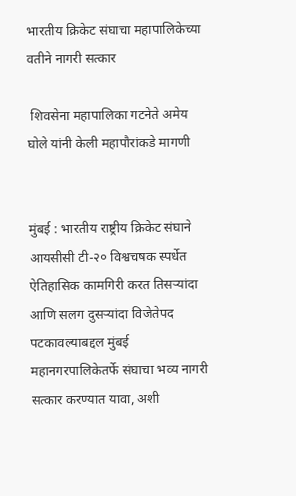भारतीय क्रिकेट संघाचा महापालिकेच्या वतीने नागरी सत्कार

 शिवसेना महापालिका गटनेते अमेय घोले यांनी केली महापौरांकडे मागणी


मुंबई : भारतीय राष्ट्रीय क्रिकेट संघाने आयसीसी टी-२० विश्वचषक स्पर्धेत ऐतिहासिक कामगिरी करत तिसऱ्यांदा आणि सलग दुसऱ्यांदा विजेतेपद पटकावल्याबद्दल मुंबई महानगरपालिकेतर्फे संघाचा भव्य नागरी सत्कार करण्यात यावा, अशी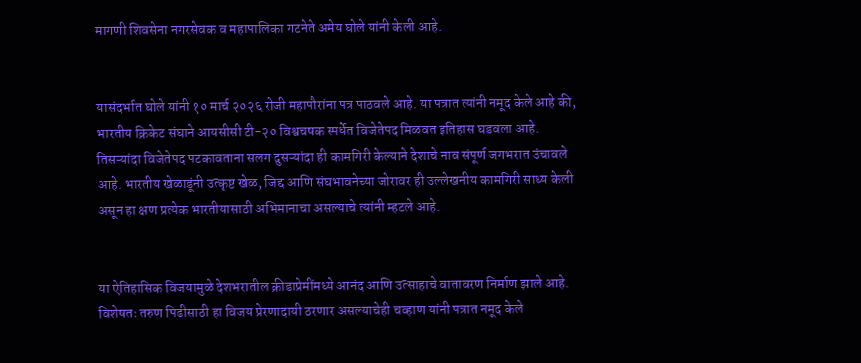मागणी शिवसेना नगरसेवक व महापालिका गटनेते अमेय घोले यांनी केली आहे.


यासंदर्भात घोले यांनी १० मार्च २०२६ रोजी महापौरांना पत्र पाठवले आहे. या पत्रात त्यांनी नमूद केले आहे की, भारतीय क्रिकेट संघाने आयसीसी टी-२० विश्वचषक स्पर्धेत विजेतेपद मिळवत इतिहास घडवला आहे. तिसऱ्यांदा विजेतेपद पटकावताना सलग दुसऱ्यांदा ही कामगिरी केल्याने देशाचे नाव संपूर्ण जगभरात उंचावले आहे. भारतीय खेळाडूंनी उत्कृष्ट खेळ, जिद्द आणि संघभावनेच्या जोरावर ही उल्लेखनीय कामगिरी साध्य केली असून हा क्षण प्रत्येक भारतीयासाठी अभिमानाचा असल्याचे त्यांनी म्हटले आहे.


या ऐतिहासिक विजयामुळे देशभरातील क्रीडाप्रेमींमध्ये आनंद आणि उत्साहाचे वातावरण निर्माण झाले आहे. विशेषतः तरुण पिढीसाठी हा विजय प्रेरणादायी ठरणार असल्याचेही चव्हाण यांनी पत्रात नमूद केले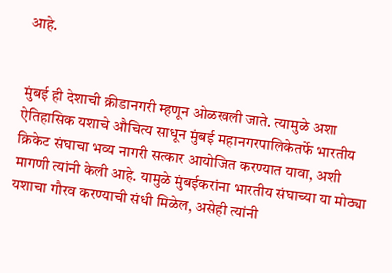आहे.


मुंबई ही देशाची क्रीडानगरी म्हणून ओळखली जाते. त्यामुळे अशा ऐतिहासिक यशाचे औचित्य साधून मुंबई महानगरपालिकेतर्फे भारतीय क्रिकेट संघाचा भव्य नागरी सत्कार आयोजित करण्यात यावा, अशी मागणी त्यांनी केली आहे. यामुळे मुंबईकरांना भारतीय संघाच्या या मोठ्या यशाचा गौरव करण्याची संधी मिळेल, असेही त्यांनी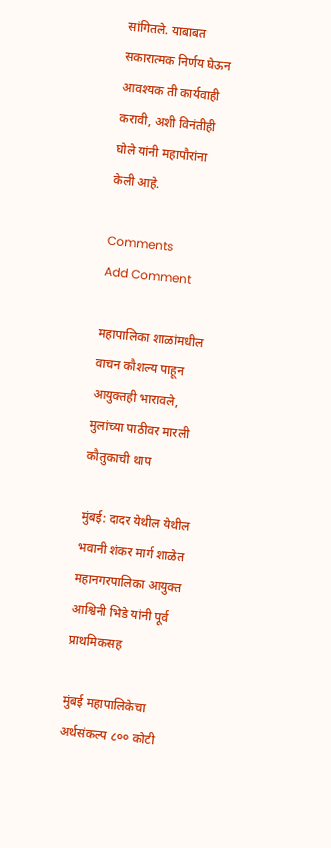सांगितले. याबाबत सकारात्मक निर्णय घेऊन आवश्यक ती कार्यवाही करावी, अशी विनंतीही घोले यांनी महापौरांना केली आहे.

Comments
Add Comment

महापालिका शाळांमधील वाचन कौशल्य पाहून आयुक्तही भारावले, मुलांच्या पाठीवर मारली कौतुकाची थाप

मुंबई: दादर येथील येथील भवानी शंकर मार्ग शाळेत महानगरपालिका आयुक्त आश्विनी भिडे यांनी पूर्व प्राथमिकसह

मुंबई महापालिकेचा अर्थसंकल्प ८०० कोटी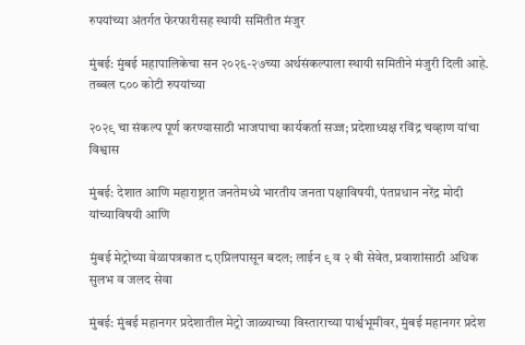रुपयांच्या अंतर्गत फेरफारीसह स्थायी समितीत मंजुर

मुंबई: मुंबई महापालिकेचा सन २०२६-२७च्या अर्थसंकल्पाला स्थायी समितीने मंजुरी दिली आहे. तब्बल ८०० कोटी रुपयांच्या

२०२९ चा संकल्प पूर्ण करण्यासाठी भाजपाचा कार्यकर्ता सज्ज; प्रदेशाध्यक्ष रविंद्र चव्हाण यांचा विश्वास

मुंबई: देशात आणि महाराष्ट्रात जनतेमध्ये भारतीय जनता पक्षाविषयी, पंतप्रधान नरेंद्र मोदी यांच्याविषयी आणि

मुंबई मेट्रोच्या वेळापत्रकात ८ एप्रिलपासून बदल; लाईन ९ व २ बी सेवेत, प्रवाशांसाठी अधिक सुलभ व जलद सेवा

मुंबई: मुंबई महानगर प्रदेशातील मेट्रो जाळ्याच्या विस्ताराच्या पार्श्वभूमीवर, मुंबई महानगर प्रदेश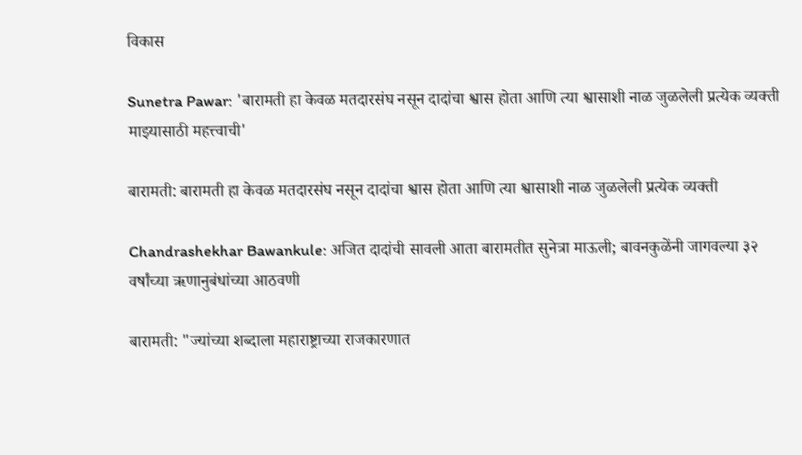विकास

Sunetra Pawar: 'बारामती हा केवळ मतदारसंघ नसून दादांचा श्वास होता आणि त्या श्वासाशी नाळ जुळलेली प्रत्येक व्यक्ती माझ्यासाठी महत्त्वाची'

बारामती: बारामती हा केवळ मतदारसंघ नसून दादांचा श्वास होता आणि त्या श्वासाशी नाळ जुळलेली प्रत्येक व्यक्ती

Chandrashekhar Bawankule: अजित दादांची सावली आता बारामतीत सुनेत्रा माऊली; बावनकुळेंनी जागवल्या ३२ वर्षांच्या ऋणानुबंधांच्या आठवणी

बारामती: "ज्यांच्या शब्दाला महाराष्ट्राच्या राजकारणात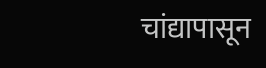चांद्यापासून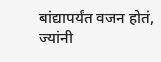बांद्यापर्यंत वजन होतं, ज्यांनी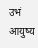उभं आयुष्य